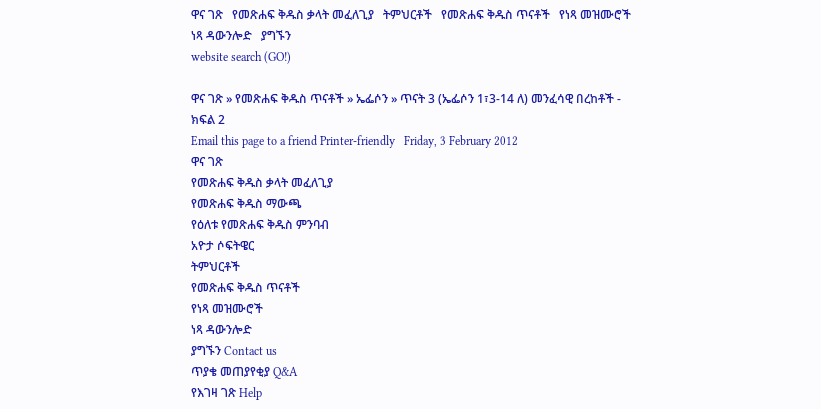ዋና ገጽ   የመጽሐፍ ቅዱስ ቃላት መፈለጊያ   ትምህርቶች   የመጽሐፍ ቅዱስ ጥናቶች   የነጻ መዝሙሮች   ነጻ ዳውንሎድ   ያግኙን
website search (GO!)

ዋና ገጽ » የመጽሐፍ ቅዱስ ጥናቶች » ኤፌሶን » ጥናት 3 (ኤፌሶን 1፣3-14 ለ) መንፈሳዊ በረከቶች - ክፍል 2
Email this page to a friend Printer-friendly   Friday, 3 February 2012
ዋና ገጽ
የመጽሐፍ ቅዱስ ቃላት መፈለጊያ
የመጽሐፍ ቅዱስ ማውጫ
የዕለቱ የመጽሐፍ ቅዱስ ምንባብ
አዮታ ሶፍትዌር
ትምህርቶች
የመጽሐፍ ቅዱስ ጥናቶች
የነጻ መዝሙሮች
ነጻ ዳውንሎድ
ያግኙን Contact us
ጥያቄ መጠያየቂያ Q&A
የእገዛ ገጽ Help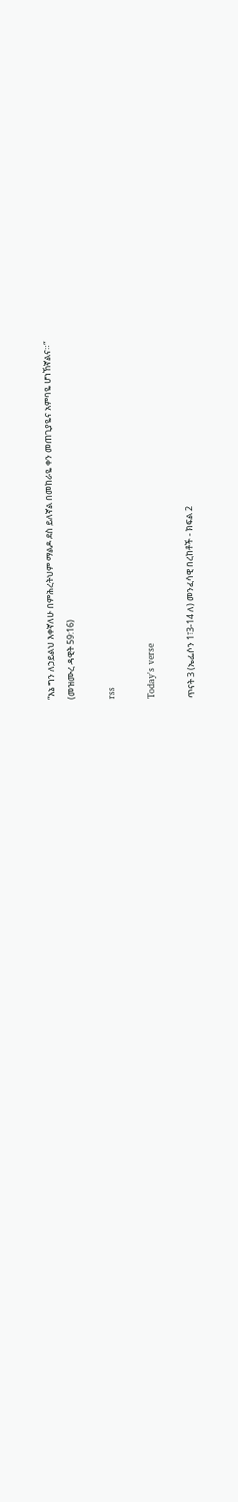“እኔ ግን ለኃይልህ እቀኛለሁ በምሕረትህም ማልዶ ደስ ይለኛል በመከራዬ ቀን መጠጊያዬና አምባዬ ሆነኸኛልና።“
(መዝሙረ ዳዊት 59:16)

rss

Today's verse

ጥናት 3 (ኤፌሶን 1፣3-14 ለ) መንፈሳዊ በረከቶች - ክፍል 2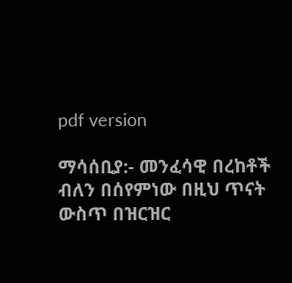pdf version

ማሳሰቢያ:- መንፈሳዊ በረከቶች ብለን በሰየምነው በዚህ ጥናት ውስጥ በዝርዝር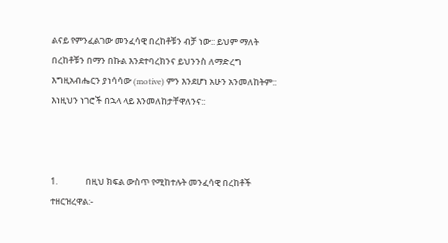ልናይ የምንፈልገው መንፈሳዊ በረከቶቹን ብቻ ነው:: ይህም ማለት በረከቶቹን በማን በኩል እንደተባረክንና ይህንንስ ለማድረግ እግዚአብሔርን ያነሳሳው (motive) ምን እንደሆነ አሁን አንመለከትም:: እነዚህን ነገሮች በኋላ ላይ እንመለከታቸዋለንና::



1.              በዚህ ክፍል ውስጥ የሚከተሉት መንፈሳዊ በረከቶች ተዘርዝረዋል:-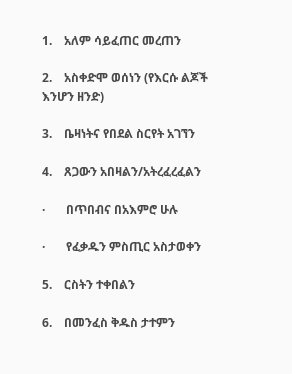1.    አለም ሳይፈጠር መረጠን

2.    አስቀድሞ ወሰነን (የእርሱ ልጆች እንሆን ዘንድ)

3.    ቤዛነትና የበደል ስርየት አገኘን

4.    ጸጋውን አበዛልን/አትረፈረፈልን

·       በጥበብና በአእምሮ ሁሉ

·       የፈቃዱን ምስጢር አስታወቀን

5.    ርስትን ተቀበልን

6.    በመንፈስ ቅዱስ ታተምን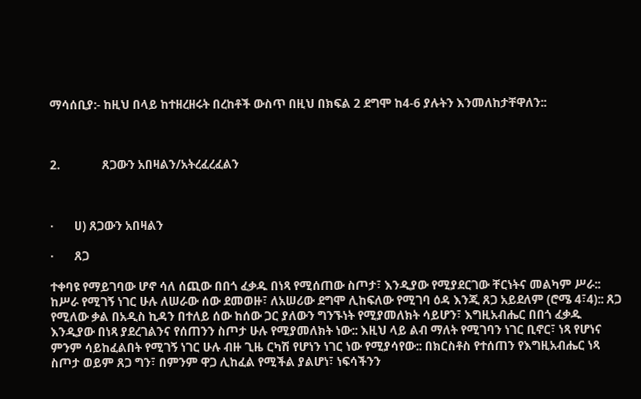ማሳሰቢያ:- ከዚህ በላይ ከተዘረዘሩት በረከቶች ውስጥ በዚህ በክፍል 2 ደግሞ ከ4-6 ያሉትን እንመለከታቸዋለን::



2.              ጸጋውን አበዛልን/አትረፈረፈልን



·       ሀ) ጸጋውን አበዛልን

·       ጸጋ

ተቀባዩ የማይገባው ሆኖ ሳለ ሰጪው በበጎ ፈቃዱ በነጻ የሚሰጠው ስጦታ፣ እንዲያው የሚያደርገው ቸርነትና መልካም ሥራ:: ከሥራ የሚገኝ ነገር ሁሉ ለሠራው ሰው ደመወዙ፣ ለአሠሪው ደግሞ ሊከፍለው የሚገባ ዕዳ እንጂ ጸጋ አይደለም (ሮሜ 4፣4):: ጸጋ የሚለው ቃል በአዲስ ኪዳን በተለይ ሰው ከሰው ጋር ያለውን ግንኙነት የሚያመለክት ሳይሆን፣ እግዚአብሔር በበጎ ፈቃዱ እንዲያው በነጻ ያደረገልንና የሰጠንን ስጦታ ሁሉ የሚያመለክት ነው:: እዚህ ላይ ልብ ማለት የሚገባን ነገር ቢኖር፣ ነጻ የሆነና ምንም ሳይከፈልበት የሚገኝ ነገር ሁሉ ብዙ ጊዜ ርካሽ የሆነን ነገር ነው የሚያሳየው:: በክርስቶስ የተሰጠን የእግዚአብሔር ነጻ ስጦታ ወይም ጸጋ ግን፣ በምንም ዋጋ ሊከፈል የሚችል ያልሆነ፣ ነፍሳችንን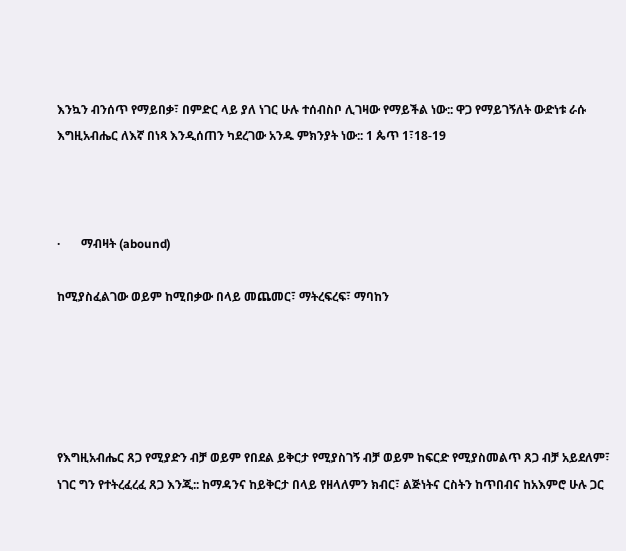እንኳን ብንሰጥ የማይበቃ፣ በምድር ላይ ያለ ነገር ሁሉ ተሰብስቦ ሊገዛው የማይችል ነው:: ዋጋ የማይገኝለት ውድነቱ ራሱ እግዚአብሔር ለእኛ በነጻ እንዲሰጠን ካደረገው አንዱ ምክንያት ነው:: 1 ጴጥ 1፣18-19



·       ማብዛት (abound)

ከሚያስፈልገው ወይም ከሚበቃው በላይ መጨመር፣ ማትረፍረፍ፣ ማባከን





የእግዚአብሔር ጸጋ የሚያድን ብቻ ወይም የበደል ይቅርታ የሚያስገኝ ብቻ ወይም ከፍርድ የሚያስመልጥ ጸጋ ብቻ አይደለም፣ ነገር ግን የተትረፈረፈ ጸጋ እንጂ:: ከማዳንና ከይቅርታ በላይ የዘላለምን ክብር፣ ልጅነትና ርስትን ከጥበብና ከአእምሮ ሁሉ ጋር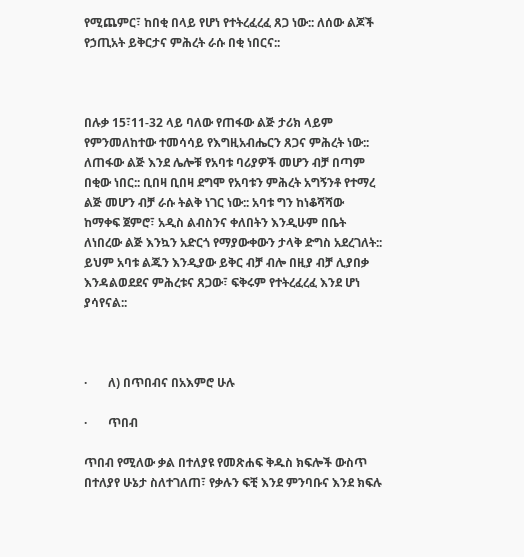የሚጨምር፣ ከበቂ በላይ የሆነ የተትረፈረፈ ጸጋ ነው:: ለሰው ልጆች የኃጢአት ይቅርታና ምሕረት ራሱ በቂ ነበርና::



በሉቃ 15፣11-32 ላይ ባለው የጠፋው ልጅ ታሪክ ላይም የምንመለከተው ተመሳሳይ የእግዚአብሔርን ጸጋና ምሕረት ነው:: ለጠፋው ልጅ እንደ ሌሎቹ የአባቱ ባሪያዎች መሆን ብቻ በጣም በቂው ነበር:: ቢበዛ ቢበዛ ደግሞ የአባቱን ምሕረት አግኝንቶ የተማረ ልጅ መሆን ብቻ ራሱ ትልቅ ነገር ነው:: አባቱ ግን ከነቆሻሻው ከማቀፍ ጀምሮ፣ አዲስ ልብስንና ቀለበትን እንዲሁም በቤት ለነበረው ልጅ እንኳን አድርጎ የማያውቀውን ታላቅ ድግስ አደረገለት:: ይህም አባቱ ልጁን እንዲያው ይቅር ብቻ ብሎ በዚያ ብቻ ሊያበቃ እንዳልወደደና ምሕረቱና ጸጋው፣ ፍቅሩም የተትረፈረፈ እንደ ሆነ ያሳየናል::



·       ለ) በጥበብና በአእምሮ ሁሉ

·       ጥበብ

ጥበብ የሚለው ቃል በተለያዩ የመጽሐፍ ቅዱስ ክፍሎች ውስጥ በተለያየ ሁኔታ ስለተገለጠ፣ የቃሉን ፍቺ እንደ ምንባቡና እንደ ክፍሉ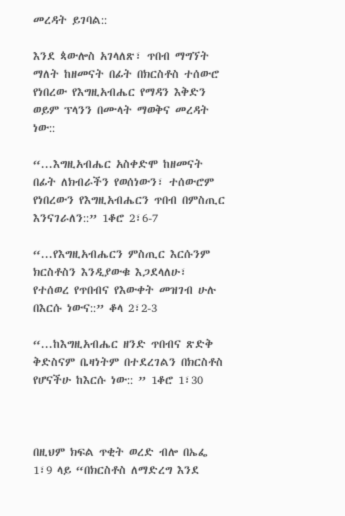መረዳት ይገባል::

እንደ ጳውሎስ አገላለጽ፣ ጥበብ ማግኘት ማለት ከዘመናት በፊት በክርስቶስ ተሰውሮ የነበረው የእግዚአብሔር የማዳን እቅድን ወይም ፕላንን በሙላት ማወቅና መረዳት ነው::

“...እግዚአብሔር አስቀድሞ ከዘመናት በፊት ለክብራችን የወሰነውን፣ ተሰውሮም የነበረውን የእግዚአብሔርን ጥበብ በምስጢር እንናገራለን::” 1ቆሮ 2፣6-7

“...የእግዚአብሔርን ምስጢር እርሱንም ክርስቶስን እንዲያውቁ እጋደላለሁ፣ የተሰወረ የጥበብና የእውቀት መዝገብ ሁሉ በእርሱ ነውና::” ቆላ 2፣2-3

“...ከእግዚአብሔር ዘንድ ጥበብና ጽድቅ ቅድስናም ቤዛነትም በተደረገልን በክርስቶስ የሆናችሁ ከእርሱ ነው:: ” 1ቆሮ 1፣30



በዚህም ክፍል ጥቂት ወረድ ብሎ በኤፌ 1፣9 ላይ “በክርስቶስ ለማድረግ እንደ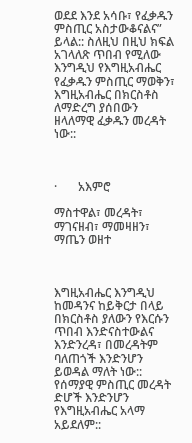ወደደ እንደ አሳቡ፣ የፈቃዱን ምስጢር አስታውቆናልና” ይላል:: ስለዚህ በዚህ ክፍል አገላለጽ ጥበብ የሚለው እንግዲህ የእግዚአብሔር የፈቃዱን ምስጢር ማወቅን፣ እግዚአብሔር በክርስቶስ ለማድረግ ያሰበውን ዘላለማዊ ፈቃዱን መረዳት ነው::



·       አእምሮ

ማስተዋል፣ መረዳት፣ ማገናዘብ፣ ማመዛዘን፣ ማጤን ወዘተ



እግዚአብሔር እንግዲህ ከመዳንና ከይቅርታ በላይ በክርስቶስ ያለውን የእርሱን ጥበብ እንድናስተውልና እንድንረዳ፣ በመረዳትም ባለጠጎች እንድንሆን ይወዳል ማለት ነው:: የሰማያዊ ምስጢር መረዳት ድሆች እንድንሆን የእግዚአብሔር አላማ አይደለም::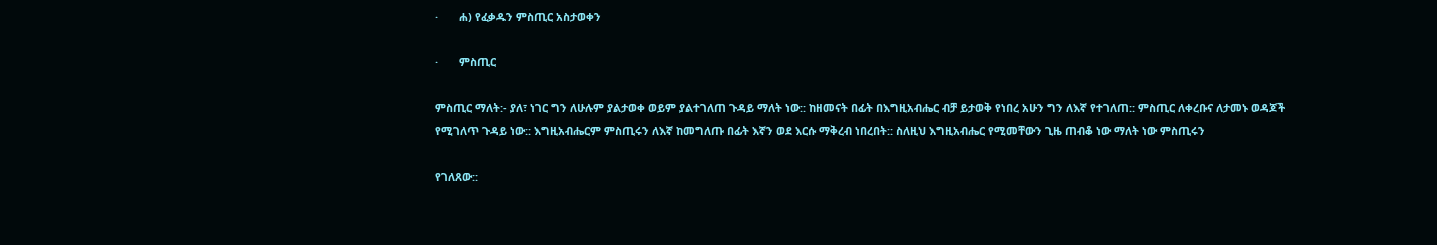·       ሐ) የፈቃዱን ምስጢር አስታወቀን

·       ምስጢር

ምስጢር ማለት:- ያለ፣ ነገር ግን ለሁሉም ያልታወቀ ወይም ያልተገለጠ ጉዳይ ማለት ነው:: ከዘመናት በፊት በእግዚአብሔር ብቻ ይታወቅ የነበረ አሁን ግን ለእኛ የተገለጠ:: ምስጢር ለቀረቡና ለታመኑ ወዳጆች የሚገለጥ ጉዳይ ነው:: እግዚአብሔርም ምስጢሩን ለእኛ ከመግለጡ በፊት እኛን ወደ እርሱ ማቅረብ ነበረበት:: ስለዚህ እግዚአብሔር የሚመቸውን ጊዜ ጠብቆ ነው ማለት ነው ምስጢሩን

የገለጸው::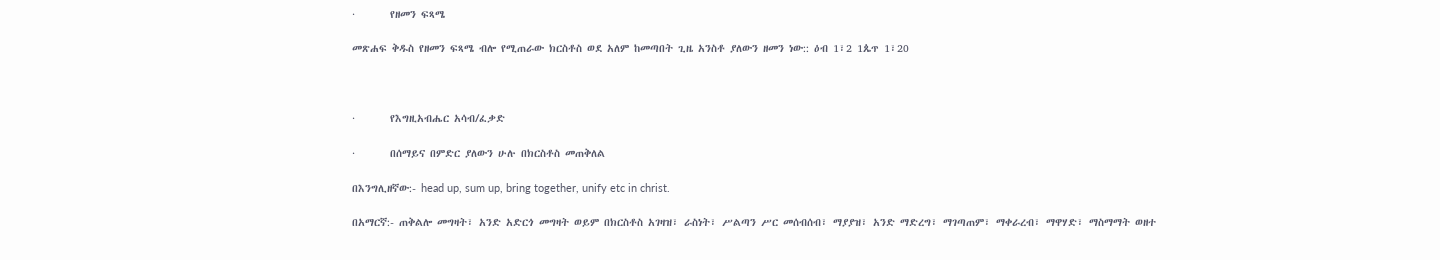·       የዘመን ፍጻሜ

መጽሐፍ ቅዱስ የዘመን ፍጻሜ ብሎ የሚጠራው ክርስቶስ ወደ አለም ከመጣበት ጊዜ አንስቶ ያለውን ዘመን ነው:: ዕብ 1፣2 1ጴጥ 1፣20



·       የእግዚአብሔር አሳብ/ፈቃድ

·       በሰማይና በምድር ያለውን ሁሉ በክርስቶስ መጠቅለል

በእንግሊዘኛው:- head up, sum up, bring together, unify etc in christ.

በአማርኛ:- ጠቅልሎ መግዛት፣ አንድ አድርጎ መግዛት ወይም በክርስቶስ አገዛዝ፣ ራስነት፣ ሥልጣን ሥር መሰብሰብ፣ ማያያዝ፣ አንድ ማድረግ፣ ማገጣጠም፣ ማቀራረብ፣ ማዋሃድ፣ ማስማማት ወዘተ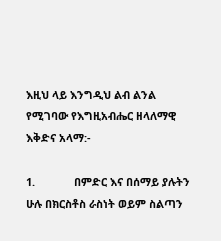እዚህ ላይ እንግዲህ ልብ ልንል የሚገባው የእግዚአብሔር ዘላለማዊ እቅድና አላማ:-

1.             በምድር እና በሰማይ ያሉትን ሁሉ በክርስቶስ ራስነት ወይም ስልጣን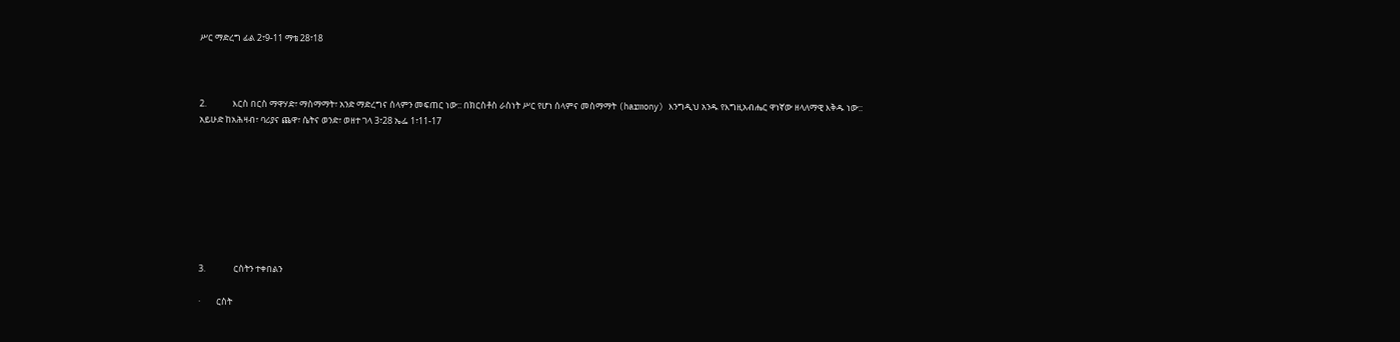ሥር ማድረግ ፊል 2፣9-11 ማቴ 28፣18



2.             እርስ በርስ ማዋሃድ፣ ማስማማት፣ አንድ ማድረግና ሰላምን መፍጠር ነው:: በክርስቶስ ራስነት ሥር የሆነ ሰላምና መስማማት (harmony) እንግዲህ አንዱ የእግዚአብሔር ዋነኛው ዘላለማዊ እቅዱ ነው:: አይሁድ ከአሕዛብ፣ ባሪያና ጨዋ፣ ሴትና ወንድ፣ ወዘተ ገላ 3፣28 ኤፌ 1፣11-17








3.              ርስትን ተቀበልን

·        ርስት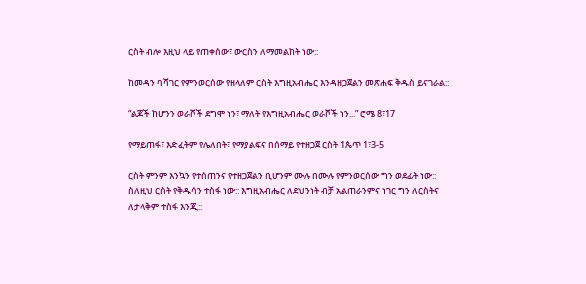ርስት ብሎ እዚህ ላይ የጠቀሰው፣ ውርስን ለማመልከት ነው::

ከመዳን ባሻገር የምንወርሰው የዘላለም ርስት እግዚአብሔር እንዳዘጋጀልን መጽሐፍ ቅዱስ ይናገራል::

“ልጆች ከሆንን ወራሾች ደግሞ ነን፣ ማለት የእግዚአብሔር ወራሾች ነን...” ሮሜ 8፣17

የማይጠፋ፣ እድፈትም የሌለበት፣ የማያልፍና በሰማይ የተዘጋጀ ርስት 1ጴጥ 1፣3-5

ርስት ምንም እንኳን የተሰጠንና የተዘጋጀልን ቢሆንም ሙሉ በሙሉ የምንወርሰው ግን ወደፊት ነው:: ስለዚህ ርስት የቅዱሳን ተስፋ ነው:: እግዚአብሔር ለደህንነት ብቻ አልጠራንምና ነገር ግን ለርስትና ለታላቅም ተስፋ እንጂ::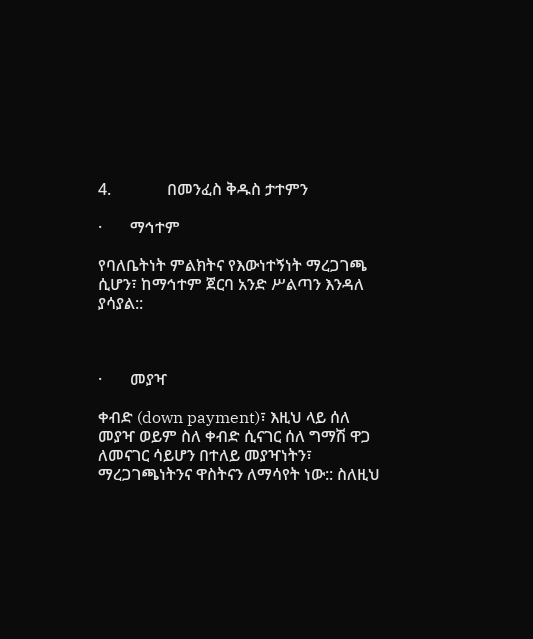4.              በመንፈስ ቅዱስ ታተምን

·       ማኅተም

የባለቤትነት ምልክትና የእውነተኝነት ማረጋገጫ ሲሆን፣ ከማኅተም ጀርባ አንድ ሥልጣን እንዳለ ያሳያል::



·       መያዣ

ቀብድ (down payment)፣ እዚህ ላይ ሰለ መያዣ ወይም ስለ ቀብድ ሲናገር ሰለ ግማሽ ዋጋ ለመናገር ሳይሆን በተለይ መያዣነትን፣ ማረጋገጫነትንና ዋስትናን ለማሳየት ነው:: ስለዚህ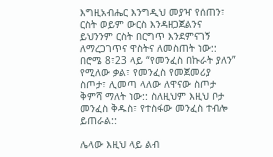እግዚአብሔር እንግዲህ መያዣ የሰጠን፣ ርስት ወይም ውርስ እንዳዘጋጀልንና ይህንንም ርስት በርግጥ እንደምናገኝ ለማረጋገጥና ዋስትና ለመስጠት ነው:: በሮሜ 8፣23 ላይ “የመንፈስ በኩራት ያለን” የሚለው ቃል፣ የመንፈስ የመጀመሪያ ስጦታ፣ ሊመጣ ላለው ለዋናው ስጦታ ቅምሻ ማለት ነው:: ስለዚህም እዚህ ቦታ መንፈስ ቅዱስ፣ የተስፋው መንፈስ ተብሎ ይጠራል::

ሌላው እዚህ ላይ ልብ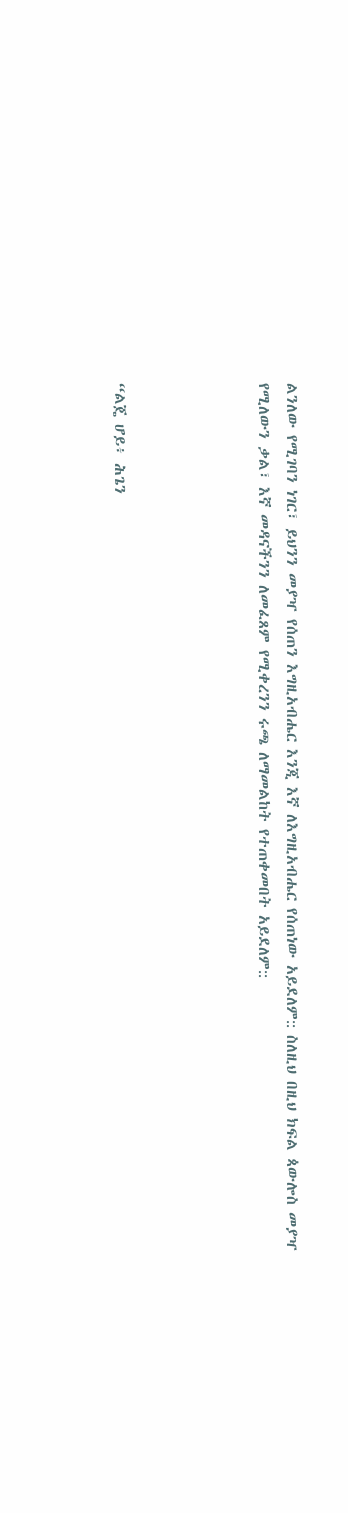ልንለው የሚገባን ነገር፣ ይህንን መያዣ የሰጠን እግዚአብሔር እንጂ እኛ ለእግዚአብሔር የሰጠነው አይደለም:: ስለዚህ በዚህ ክፍል ጳውሎስ መያዣ የሚለውን ቃል፣ እኛ መዳናችንን ለመፈጸም የሚቀረንን ሩጫ ለማመልከት የተጠቀመበት አይደለም::




“ልጄ ሆይ፥ ሕጌን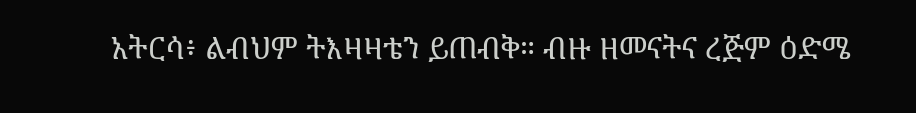አትርሳ፥ ልብህም ትእዛዛቴን ይጠብቅ። ብዙ ዘመናትና ረጅም ዕድሜ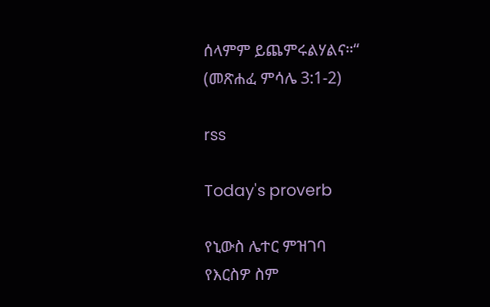ሰላምም ይጨምሩልሃልና።“
(መጽሐፈ ምሳሌ 3:1-2)

rss

Today's proverb

የኒውስ ሌተር ምዝገባ
የእርስዎ ስም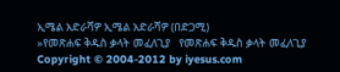ኢሜል አድራሻዎ ኢሜል አድራሻዎ (በድጋሚ)
»የመጽሐፍ ቅዱስ ቃላት መፈለጊያ   የመጽሐፍ ቅዱስ ቃላት መፈለጊያ
Copyright © 2004-2012 by iyesus.com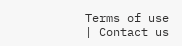Terms of use | Contact us